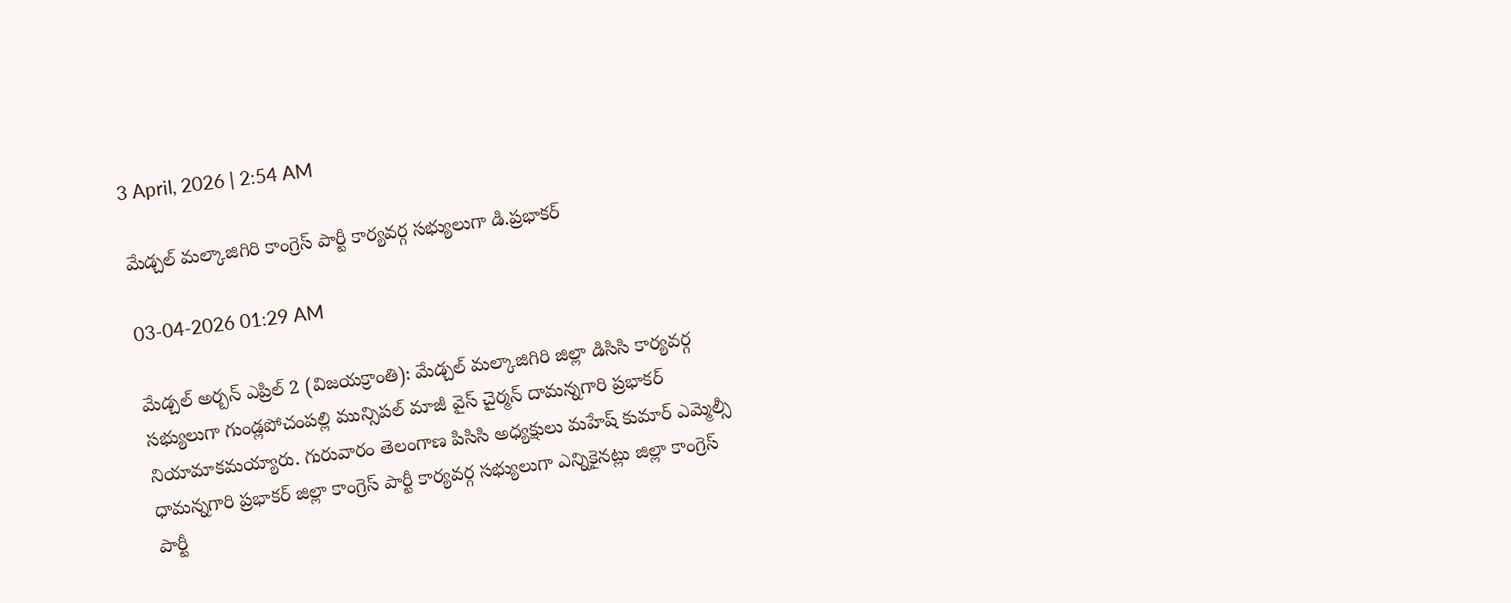3 April, 2026 | 2:54 AM

మేడ్చల్ మల్కాజిగిరి కాంగ్రెస్ పార్టీ కార్యవర్గ సభ్యులుగా డి.ప్రభాకర్

03-04-2026 01:29 AM

మేడ్చల్ అర్బన్ ఎప్రిల్ 2 (విజయక్రాంతి): మేడ్చల్ మల్కాజిగిరి జిల్లా డిసిసి కార్యవర్గ సభ్యులుగా గుండ్లపోచంపల్లి మున్సిపల్ మాజీ వైస్ చైర్మన్ దామన్నగారి ప్రభాకర్ నియామాకమయ్యారు. గురువారం తెలంగాణ పిసిసి అధ్యక్షులు మహేష్ కుమార్ ఎమ్మెల్సీ ధామన్నగారి ప్రభాకర్ జిల్లా కాంగ్రెస్ పార్టీ కార్యవర్గ సభ్యులుగా ఎన్నికైనట్లు జిల్లా కాంగ్రెస్ పార్టీ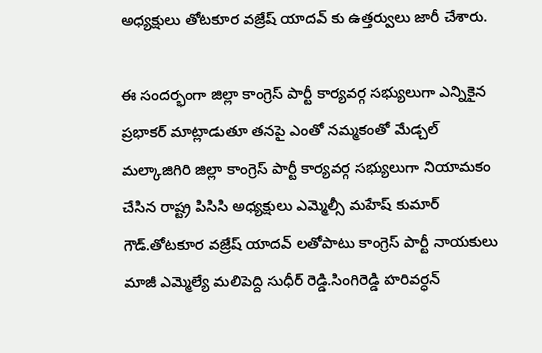అధ్యక్షులు తోటకూర వజ్రేష్ యాదవ్ కు ఉత్తర్వులు జారీ చేశారు.

ఈ సందర్భంగా జిల్లా కాంగ్రెస్ పార్టీ కార్యవర్గ సభ్యులుగా ఎన్నికైన ప్రభాకర్ మాట్లాడుతూ తనపై ఎంతో నమ్మకంతో మేడ్చల్ మల్కాజిగిరి జిల్లా కాంగ్రెస్ పార్టీ కార్యవర్గ సభ్యులుగా నియామకం చేసిన రాష్ట్ర పిసిసి అధ్యక్షులు ఎమ్మెల్సీ మహేష్ కుమార్ గౌడ్.తోటకూర వజ్రేష్ యాదవ్ లతోపాటు కాంగ్రెస్ పార్టీ నాయకులు మాజీ ఎమ్మెల్యే మలిపెద్ది సుధీర్ రెడ్డి.సింగిరెడ్డి హరివర్ధన్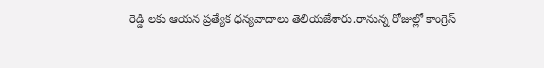రెడ్డి లకు ఆయన ప్రత్యేక ధన్యవాదాలు తెలియజేశారు.రానున్న రోజుల్లో కాంగ్రెస్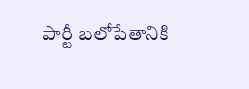పార్టీ బలోపేతానికి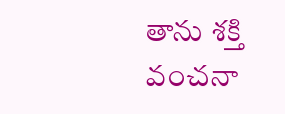తాను శక్తి వంచనా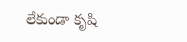లేకుండా కృషి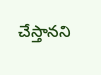చేస్తానని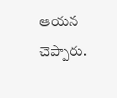ఆయన చెప్పారు.